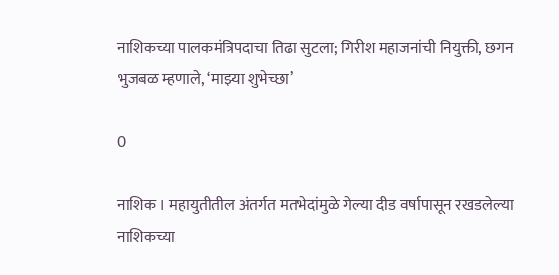नाशिकच्या पालकमंत्रिपदाचा तिढा सुटला; गिरीश महाजनांची नियुक्ती, छगन भुजबळ म्हणाले, ‘माझ्या शुभेच्छा’

0

नाशिक । महायुतीतील अंतर्गत मतभेदांमुळे गेल्या दीड वर्षापासून रखडलेल्या नाशिकच्या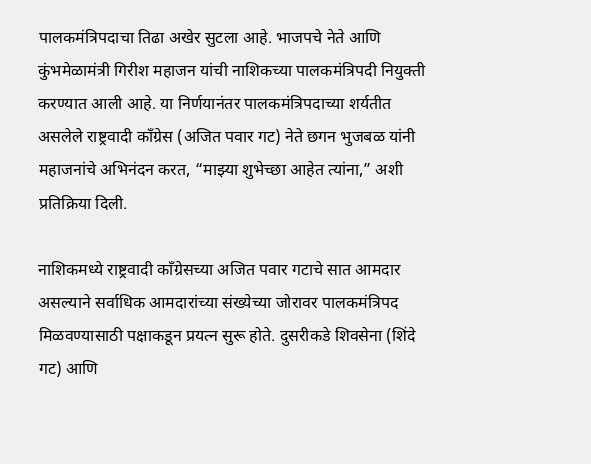पालकमंत्रिपदाचा तिढा अखेर सुटला आहे. भाजपचे नेते आणि कुंभमेळामंत्री गिरीश महाजन यांची नाशिकच्या पालकमंत्रिपदी नियुक्ती करण्यात आली आहे. या निर्णयानंतर पालकमंत्रिपदाच्या शर्यतीत असलेले राष्ट्रवादी काँग्रेस (अजित पवार गट) नेते छगन भुजबळ यांनी महाजनांचे अभिनंदन करत, “माझ्या शुभेच्छा आहेत त्यांना,” अशी प्रतिक्रिया दिली.

नाशिकमध्ये राष्ट्रवादी काँग्रेसच्या अजित पवार गटाचे सात आमदार असल्याने सर्वाधिक आमदारांच्या संख्येच्या जोरावर पालकमंत्रिपद मिळवण्यासाठी पक्षाकडून प्रयत्न सुरू होते. दुसरीकडे शिवसेना (शिंदे गट) आणि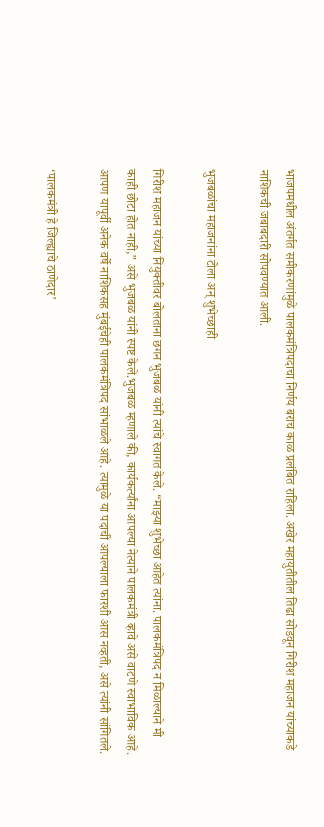भाजपमधील अंतर्गत समीकरणांमुळे पालकमंत्रिपदाचा निर्णय बराच काळ प्रलंबित राहिला. अखेर महायुतीतील तिढा सोडवून गिरीश महाजन यांच्याकडे नाशिकची जबाबदारी सोपवण्यात आली.

भुजबळांचा महाजनांना टोला अन् शुभेच्छाही

गिरीश महाजन यांच्या नियुक्तीवर बोलताना छगन भुजबळ यांनी त्यांचे स्वागत केले. “माझ्या शुभेच्छा आहेत त्यांना. पालकमंत्रिपद न मिळाल्याने मी काही छोटा होत नाही,” असे भुजबळ यांनी स्पष्ट केले.भुजबळ म्हणाले की, कार्यकर्त्यांना आपल्या नेत्याने पालकमंत्री व्हावे असे वाटणे स्वाभाविक आहे. आपण यापूर्वी अनेक वर्षे नाशिकसह मुंबईचेही पालकमंत्रिपद सांभाळले आहे. त्यामुळे या पदाची आपल्याला फारशी आस नव्हती, असे त्यांनी सांगितले.

‘पालकमंत्री हे जिल्ह्याचे ठाणेदार’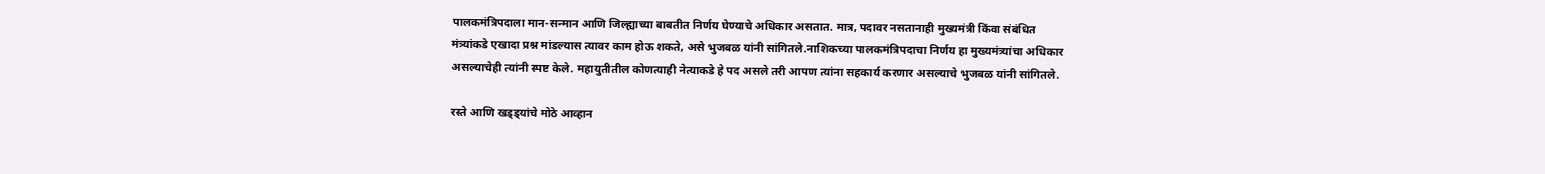पालकमंत्रिपदाला मान-सन्मान आणि जिल्ह्याच्या बाबतीत निर्णय घेण्याचे अधिकार असतात. मात्र, पदावर नसतानाही मुख्यमंत्री किंवा संबंधित मंत्र्यांकडे एखादा प्रश्न मांडल्यास त्यावर काम होऊ शकते, असे भुजबळ यांनी सांगितले.नाशिकच्या पालकमंत्रिपदाचा निर्णय हा मुख्यमंत्र्यांचा अधिकार असल्याचेही त्यांनी स्पष्ट केले. महायुतीतील कोणत्याही नेत्याकडे हे पद असले तरी आपण त्यांना सहकार्य करणार असल्याचे भुजबळ यांनी सांगितले.

रस्ते आणि खड्ड्यांचे मोठे आव्हान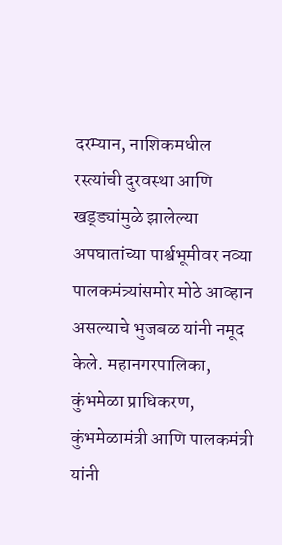दरम्यान, नाशिकमधील रस्त्यांची दुरवस्था आणि खड्ड्यांमुळे झालेल्या अपघातांच्या पार्श्वभूमीवर नव्या पालकमंत्र्यांसमोर मोठे आव्हान असल्याचे भुजबळ यांनी नमूद केले. महानगरपालिका, कुंभमेळा प्राधिकरण, कुंभमेळामंत्री आणि पालकमंत्री यांनी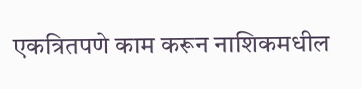एकत्रितपणे काम करून नाशिकमधील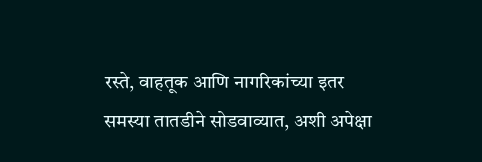रस्ते, वाहतूक आणि नागरिकांच्या इतर समस्या तातडीने सोडवाव्यात, अशी अपेक्षा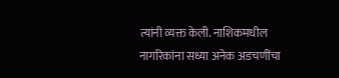त्यांनी व्यक्त केली. नाशिकमधील नागरिकांना सध्या अनेक अडचणींचा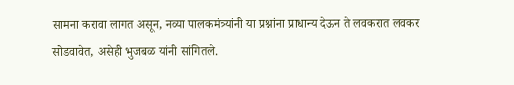सामना करावा लागत असून, नव्या पालकमंत्र्यांनी या प्रश्नांना प्राधान्य देऊन ते लवकरात लवकर सोडवावेत, असेही भुजबळ यांनी सांगितले.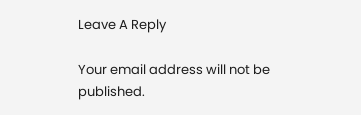Leave A Reply

Your email address will not be published.